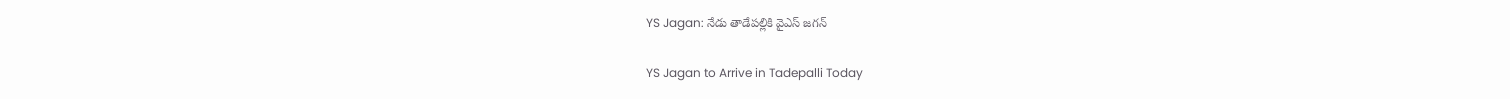YS Jagan: నేడు తాడేపల్లికి వైఎస్ జగన్

YS Jagan to Arrive in Tadepalli Today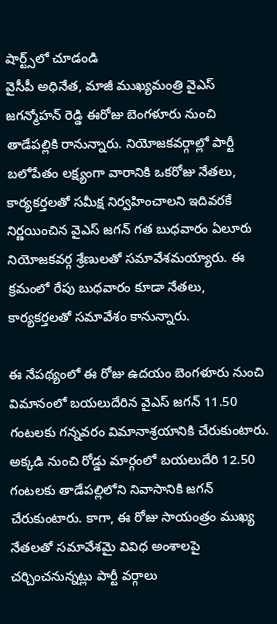షార్ట్స్‌లో చూడండి
వైసీపీ అధినేత, మాజీ ముఖ్యమంత్రి వైఎస్ జగన్మోహన్ రెడ్డి ఈరోజు బెంగళూరు నుంచి తాడేపల్లికి రానున్నారు. నియోజకవర్గాల్లో పార్టీ బలోపేతం లక్ష్యంగా వారానికి ఒకరోజు నేతలు, కార్యకర్తలతో సమీక్ష నిర్వహించాలని ఇదివరకే నిర్ణయించిన వైఎస్ జగన్ గత బుధవారం ఏలూరు నియోజకవర్గ శ్రేణులతో సమావేశమయ్యారు. ఈ క్రమంలో రేపు బుధవారం కూడా నేతలు, కార్యకర్తలతో సమావేశం కానున్నారు.

ఈ నేపథ్యంలో ఈ రోజు ఉదయం బెంగళూరు నుంచి విమానంలో బయలుదేరిన వైఎస్ జగన్ 11.50 గంటలకు గన్నవరం విమానాశ్రయానికి చేరుకుంటారు. అక్కడి నుంచి రోడ్డు మార్గంలో బయలుదేరి 12.50 గంటలకు తాడేపల్లిలోని నివాసానికి జగన్ చేరుకుంటారు. కాగా, ఈ రోజు సాయంత్రం ముఖ్య నేతలతో సమావేశమై వివిధ అంశాలపై చర్చించనున్నట్లు పార్టీ వర్గాలు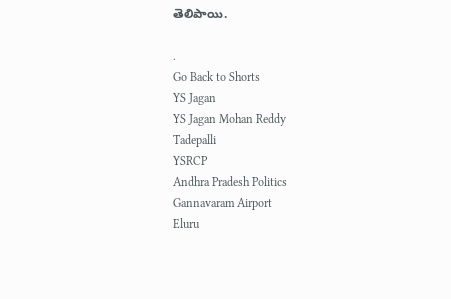తెలిపాయి.

.
Go Back to Shorts
YS Jagan
YS Jagan Mohan Reddy
Tadepalli
YSRCP
Andhra Pradesh Politics
Gannavaram Airport
Eluru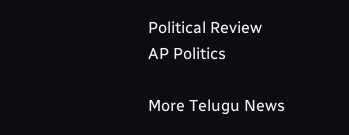Political Review
AP Politics

More Telugu News